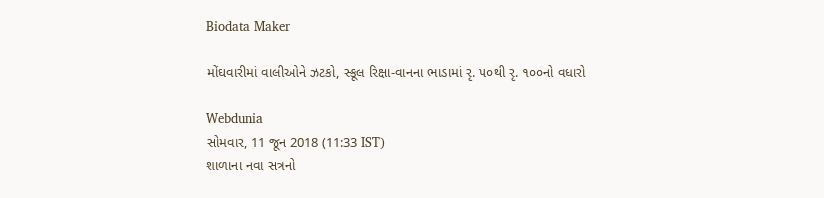Biodata Maker

મોંઘવારીમાં વાલીઓને ઝટકો, સ્કૂલ રિક્ષા-વાનના ભાડામાં રૃ. ૫૦થી રૃ. ૧૦૦નો વધારો

Webdunia
સોમવાર, 11 જૂન 2018 (11:33 IST)
શાળાના નવા સત્રનો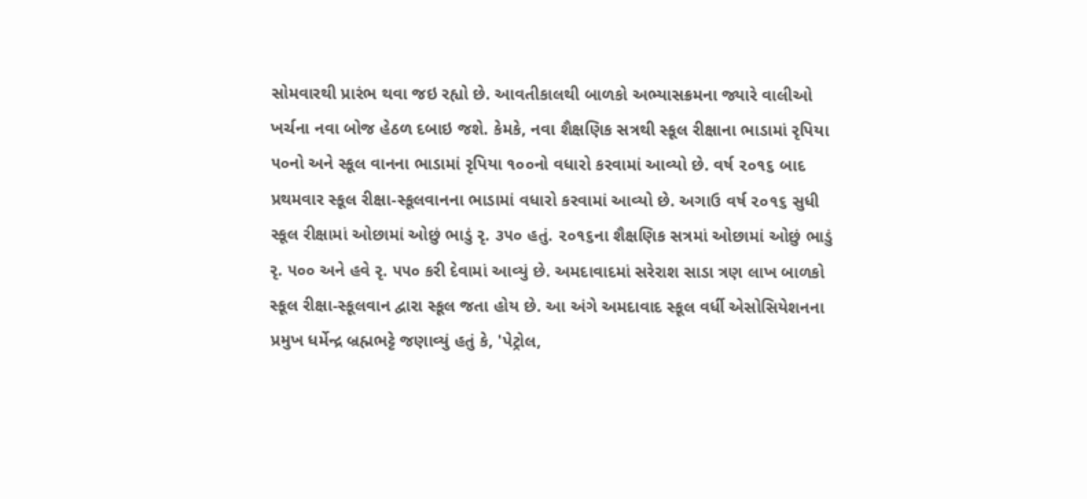સોમવારથી પ્રારંભ થવા જઇ રહ્યો છે. આવતીકાલથી બાળકો અભ્યાસક્રમના જ્યારે વાલીઓ ખર્ચના નવા બોજ હેઠળ દબાઇ જશે. કેમકે, નવા શૈક્ષણિક સત્રથી સ્કૂલ રીક્ષાના ભાડામાં રૃપિયા ૫૦નો અને સ્કૂલ વાનના ભાડામાં રૃપિયા ૧૦૦નો વધારો કરવામાં આવ્યો છે. વર્ષ ૨૦૧૬ બાદ પ્રથમવાર સ્કૂલ રીક્ષા-સ્કૂલવાનના ભાડામાં વધારો કરવામાં આવ્યો છે. અગાઉ વર્ષ ૨૦૧૬ સુધી સ્કૂલ રીક્ષામાં ઓછામાં ઓછું ભાડું રૃ. ૩૫૦ હતું. ૨૦૧૬ના શૈક્ષણિક સત્રમાં ઓછામાં ઓછું ભાડું રૃ. ૫૦૦ અને હવે રૃ. ૫૫૦ કરી દેવામાં આવ્યું છે. અમદાવાદમાં સરેરાશ સાડા ત્રણ લાખ બાળકો સ્કૂલ રીક્ષા-સ્કૂલવાન દ્વારા સ્કૂલ જતા હોય છે. આ અંગે અમદાવાદ સ્કૂલ વર્ધી એસોસિયેશનના પ્રમુખ ધર્મેન્દ્ર બ્રહ્મભટ્ટે જણાવ્યું હતું કે, 'પેટ્રોલ,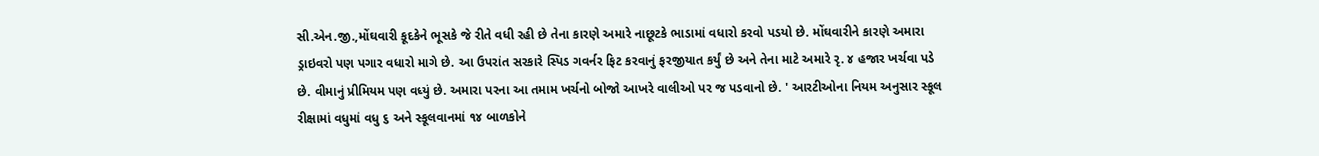સી.એન.જી.,મોંઘવારી કૂદકેને ભૂસકે જે રીતે વધી રહી છે તેના કારણે અમારે નાછૂટકે ભાડામાં વધારો કરવો પડયો છે. મોંઘવારીને કારણે અમારા ડ્રાઇવરો પણ પગાર વધારો માગે છે. આ ઉપરાંત સરકારે સ્પિડ ગવર્નર ફિટ કરવાનું ફરજીયાત કર્યું છે અને તેના માટે અમારે રૃ. ૪ હજાર ખર્ચવા પડે છે. વીમાનું પ્રીમિયમ પણ વધ્યું છે. અમારા પરના આ તમામ ખર્ચનો બોજો આખરે વાલીઓ પર જ પડવાનો છે. ' આરટીઓના નિયમ અનુસાર સ્કૂલ રીક્ષામાં વધુમાં વધુ ૬ અને સ્કૂલવાનમાં ૧૪ બાળકોને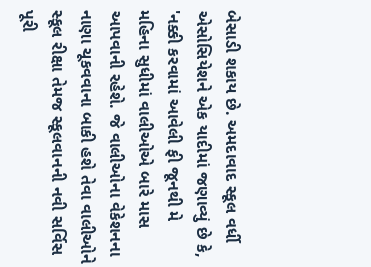બેસાડી શકાય છે. અમદાવાદ સ્કૂલ વર્ધી એસોસિયેશને એક યાદીમાં જણાવ્યું છે કે, 'નક્કી કરવામાં આવેલી ફી જૂનથી મે મહિના સુધીમાં વાલીઓએ બારે માસ આપવાની રહેશે. જે વાલીઓના વેકેશનના નાણા ચૂકવવાના બાકી હશે તેવા વાલીઓને સ્કૂલ રીક્ષા તેમજ સ્કૂલવાનની નવી સર્વિસ પૂરી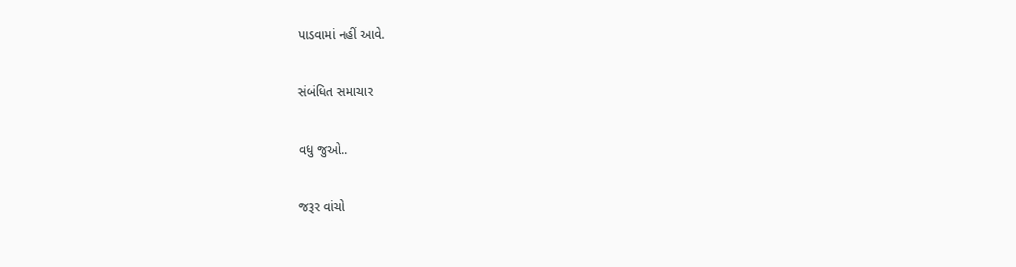પાડવામાં નહીં આવે.

સંબંધિત સમાચાર

વધુ જુઓ..

જરૂર વાંચો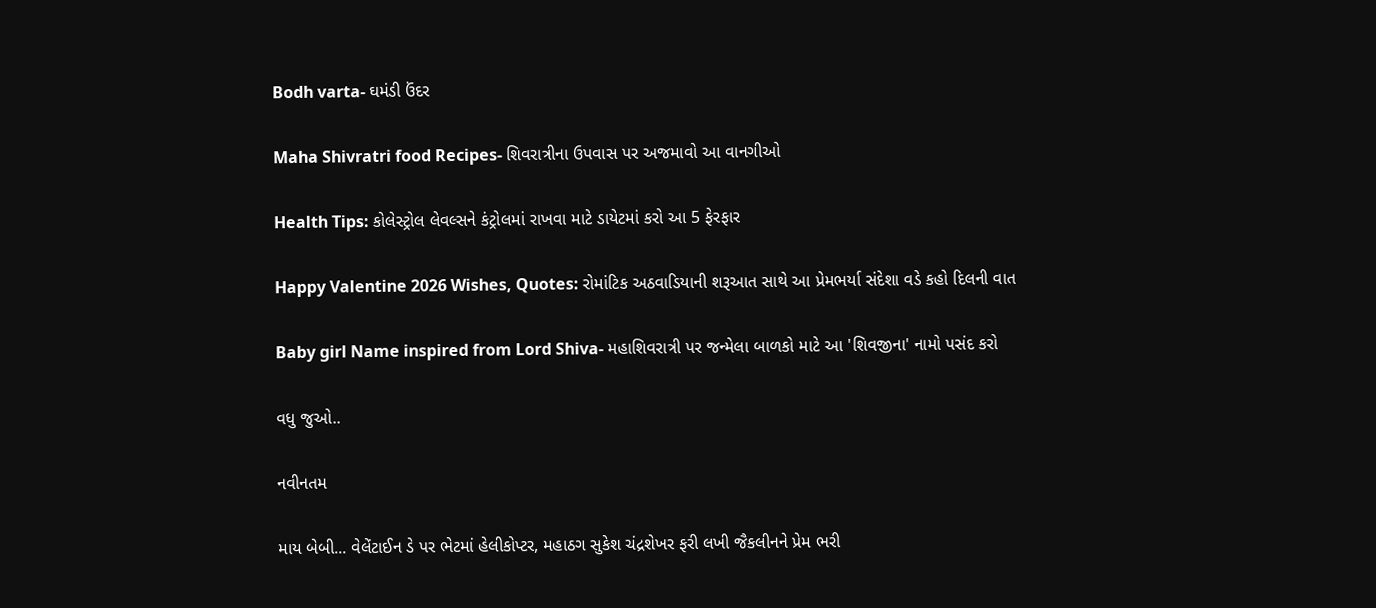Bodh varta- ઘમંડી ઉંદર

Maha Shivratri food Recipes- શિવરાત્રીના ઉપવાસ પર અજમાવો આ વાનગીઓ

Health Tips: કોલેસ્ટ્રોલ લેવલ્સને કંટ્રોલમાં રાખવા માટે ડાયેટમાં કરો આ 5 ફેરફાર

Happy Valentine 2026 Wishes, Quotes: રોમાંટિક અઠવાડિયાની શરૂઆત સાથે આ પ્રેમભર્યા સંદેશા વડે કહો દિલની વાત

Baby girl Name inspired from Lord Shiva- મહાશિવરાત્રી પર જન્મેલા બાળકો માટે આ 'શિવજીના' નામો પસંદ કરો

વધુ જુઓ..

નવીનતમ

માય બેબી... વેલેંટાઈન ડે પર ભેટમાં હેલીકોપ્ટર, મહાઠગ સુકેશ ચંદ્રશેખર ફરી લખી જૈકલીનને પ્રેમ ભરી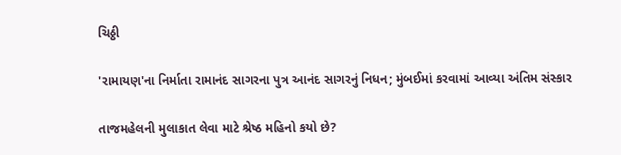ચિઠ્ઠી

'રામાયણ'ના નિર્માતા રામાનંદ સાગરના પુત્ર આનંદ સાગરનું નિધન; મુંબઈમાં કરવામાં આવ્યા અંતિમ સંસ્કાર

તાજમહેલની મુલાકાત લેવા માટે શ્રેષ્ઠ મહિનો કયો છે?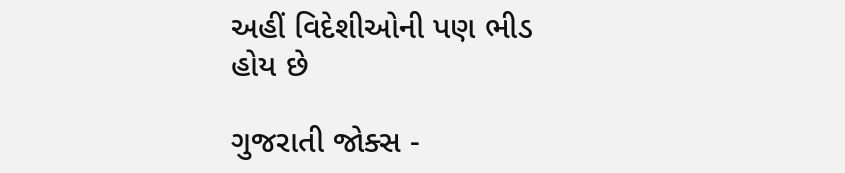અહીં વિદેશીઓની પણ ભીડ હોય છે

ગુજરાતી જોક્સ -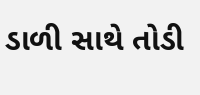ડાળી સાથે તોડી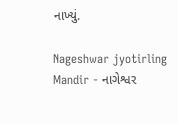નાખ્યું.

Nageshwar jyotirling Mandir - નાગેશ્વર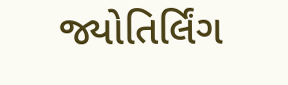જ્યોતિર્લિંગ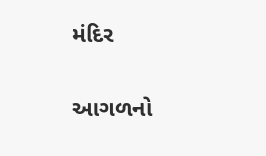મંદિર

આગળનો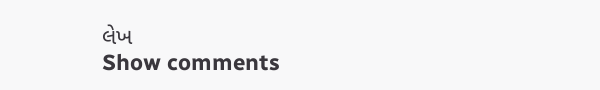લેખ
Show comments